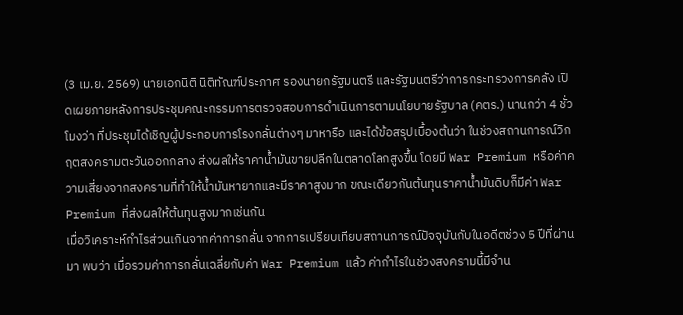(3 เม.ย. 2569) นายเอกนิติ นิติทัณฑ์ประภาศ รองนายกรัฐมนตรี และรัฐมนตรีว่าการกระทรวงการคลัง เปิดเผยภายหลังการประชุมคณะกรรมการตรวจสอบการดำเนินการตามนโยบายรัฐบาล (คตร.) นานกว่า 4 ชั่วโมงว่า ที่ประชุมได้เชิญผู้ประกอบการโรงกลั่นต่างๆ มาหารือ และได้ข้อสรุปเบื้องต้นว่า ในช่วงสถานการณ์วิกฤตสงครามตะวันออกกลาง ส่งผลให้ราคาน้ำมันขายปลีกในตลาดโลกสูงขึ้น โดยมี War Premium หรือค่าความเสี่ยงจากสงครามที่ทำให้น้ำมันหายากและมีราคาสูงมาก ขณะเดียวกันต้นทุนราคาน้ำมันดิบก็มีค่า War Premium ที่ส่งผลให้ต้นทุนสูงมากเช่นกัน
เมื่อวิเคราะห์กำไรส่วนเกินจากค่าการกลั่น จากการเปรียบเทียบสถานการณ์ปัจจุบันกับในอดีตช่วง 5 ปีที่ผ่านมา พบว่า เมื่อรวมค่าการกลั่นเฉลี่ยกับค่า War Premium แล้ว ค่ากำไรในช่วงสงครามนี้มีจำน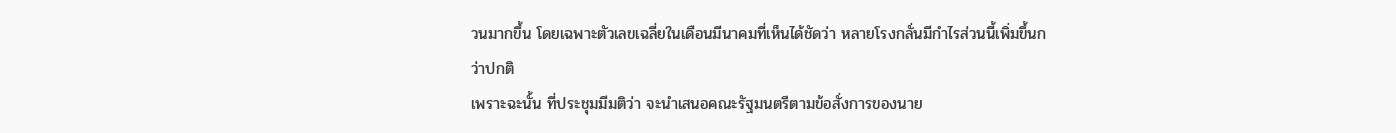วนมากขึ้น โดยเฉพาะตัวเลขเฉลี่ยในเดือนมีนาคมที่เห็นได้ชัดว่า หลายโรงกลั่นมีกำไรส่วนนี้เพิ่มขึ้นกว่าปกติ
เพราะฉะนั้น ที่ประชุมมีมติว่า จะนำเสนอคณะรัฐมนตรีตามข้อสั่งการของนาย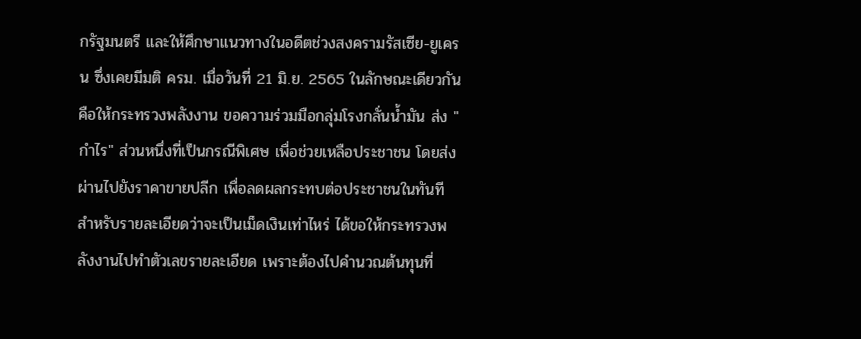กรัฐมนตรี และให้ศึกษาแนวทางในอดีตช่วงสงครามรัสเซีย-ยูเครน ซึ่งเคยมีมติ ครม. เมื่อวันที่ 21 มิ.ย. 2565 ในลักษณะเดียวกัน คือให้กระทรวงพลังงาน ขอความร่วมมือกลุ่มโรงกลั่นน้ำมัน ส่ง "กำไร" ส่วนหนึ่งที่เป็นกรณีพิเศษ เพื่อช่วยเหลือประชาชน โดยส่งผ่านไปยังราคาขายปลีก เพื่อลดผลกระทบต่อประชาชนในทันที
สำหรับรายละเอียดว่าจะเป็นเม็ดเงินเท่าไหร่ ได้ขอให้กระทรวงพลังงานไปทำตัวเลขรายละเอียด เพราะต้องไปคำนวณต้นทุนที่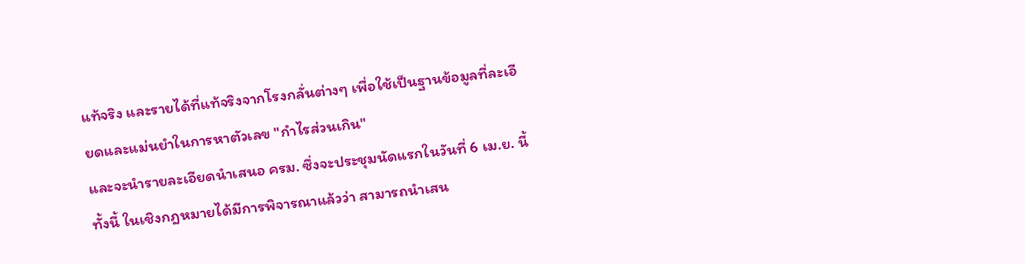แท้จริง และรายได้ที่แท้จริงจากโรงกลั่นต่างๆ เพื่อใช้เป็นฐานข้อมูลที่ละเอียดและแม่นยำในการหาตัวเลข "กำไรส่วนเกิน"
และจะนำรายละเอียดนำเสนอ ครม. ซึ่งจะประชุมนัดแรกในวันที่ 6 เม.ย. นี้ ทั้งนี้ ในเชิงกฎหมายได้มีการพิจารณาแล้วว่า สามารถนำเสน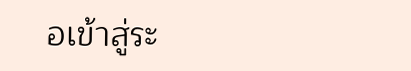อเข้าสู่ระ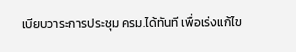เบียบวาระการประชุม ครม.ได้ทันที เพื่อเร่งแก้ไข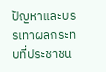ปัญหาและบรรเทาผลกระทบที่ประชาชน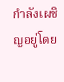กำลังเผชิญอยู่โดย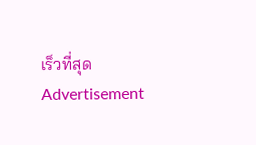เร็วที่สุด
Advertisement